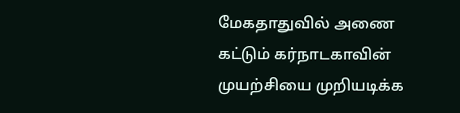மேகதாதுவில் அணை கட்டும் கர்நாடகாவின் முயற்சியை முறியடிக்க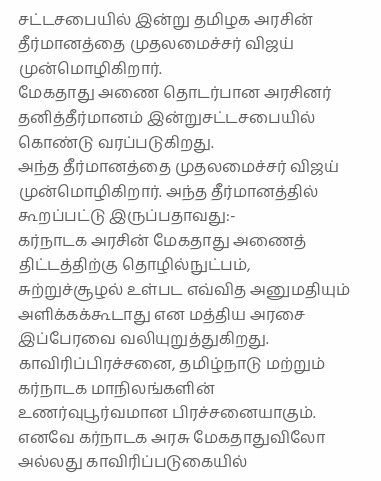சட்டசபையில் இன்று தமிழக அரசின் தீர்மானத்தை முதலமைச்சர் விஜய் முன்மொழிகிறார்.
மேகதாது அணை தொடர்பான அரசினர் தனித்தீர்மானம் இன்றுசட்டசபையில் கொண்டு வரப்படுகிறது.
அந்த தீர்மானத்தை முதலமைச்சர் விஜய் முன்மொழிகிறார். அந்த தீர்மானத்தில் கூறப்பட்டு இருப்பதாவது:-
கர்நாடக அரசின் மேகதாது அணைத் திட்டத்திற்கு தொழில்நுட்பம், சுற்றுச்சூழல் உள்பட எவ்வித அனுமதியும் அளிக்கக்கூடாது என மத்திய அரசை இப்பேரவை வலியுறுத்துகிறது.
காவிரிப்பிரச்சனை, தமிழ்நாடு மற்றும் கர்நாடக மாநிலங்களின் உணர்வுபூர்வமான பிரச்சனையாகும். எனவே கர்நாடக அரசு மேகதாதுவிலோ அல்லது காவிரிப்படுகையில்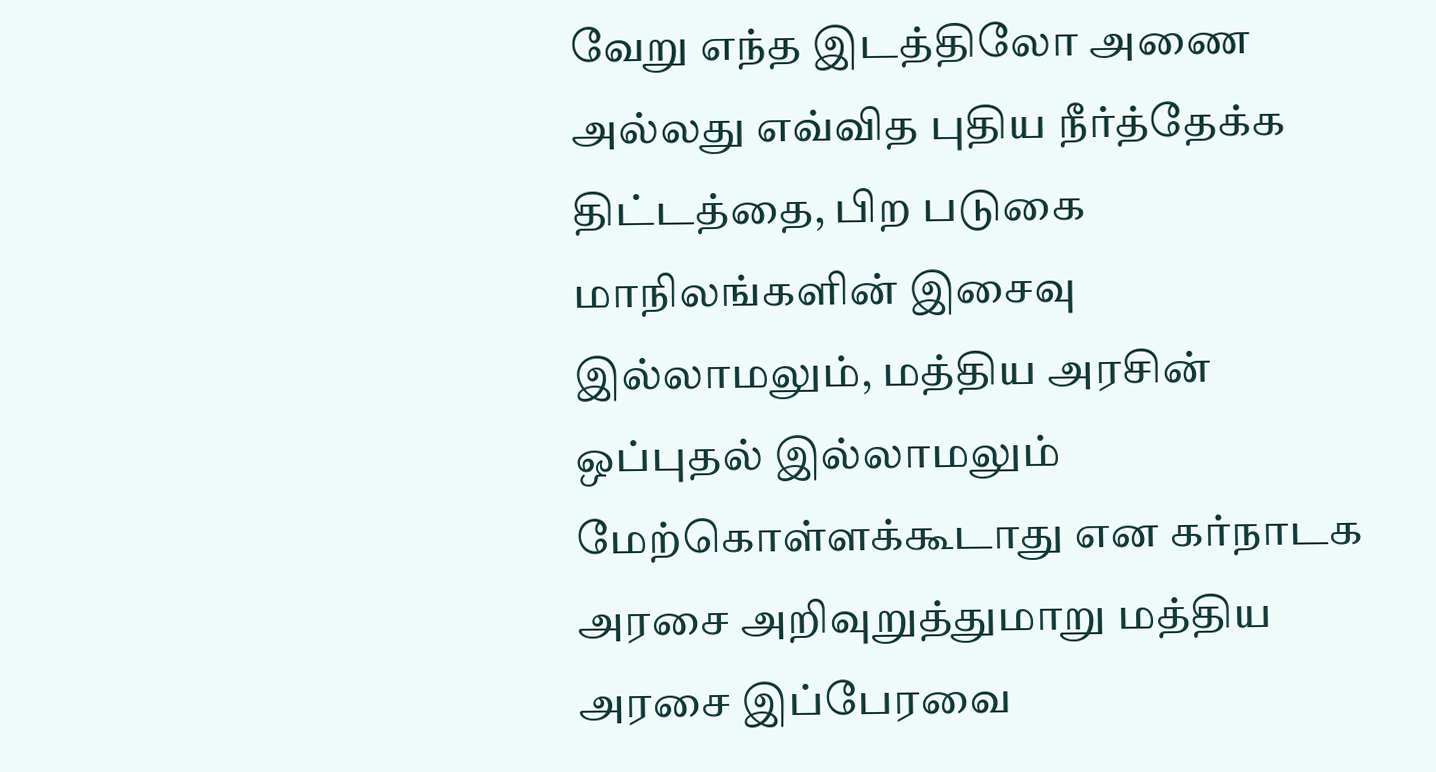வேறு எந்த இடத்திலோ அணை அல்லது எவ்வித புதிய நீர்த்தேக்க திட்டத்தை, பிற படுகை மாநிலங்களின் இசைவு இல்லாமலும், மத்திய அரசின் ஒப்புதல் இல்லாமலும் மேற்கொள்ளக்கூடாது என கர்நாடக அரசை அறிவுறுத்துமாறு மத்திய அரசை இப்பேரவை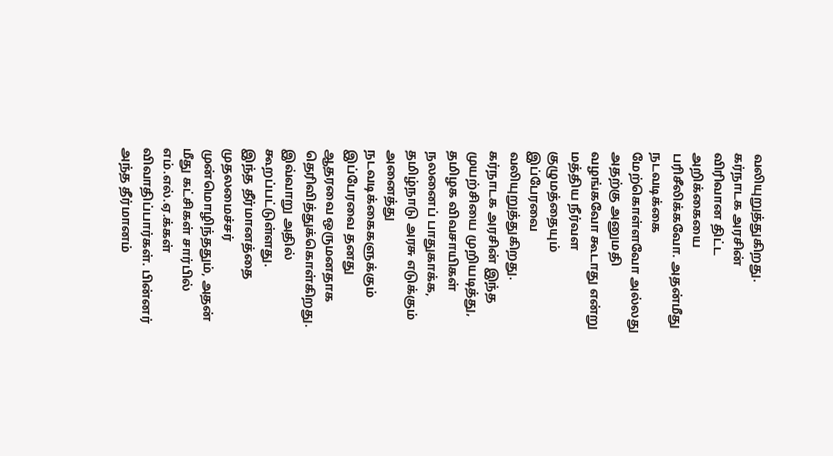வலியுறுத்துகிறது.
கர்நாடக அரசின் விரிவான திட்ட அறிக்கையை பரிசீலிக்கவோ. அதன்மீது நடவடிக்கை மேற்கொள்ளவோ அல்லது அதற்கு அனுமதி வழங்கவோ கூடாது என்று மத்திய நீர்வள குழுமத்தையும் இப்பேரவை வலியுறுத்துகிறது. கர்நாடக அரசின் இந்த முயற்சியை முறியடித்து, தமிழக விவசாயிகள் நலனைப் பாதுகாக்க, தமிழ்நாடு அரசு எடுக்கும் அனைத்து நடவடிக்கைகளுக்கும் இப்பேரவை தனது ஆதரவை ஒருமனதாக தெரிவித்துக்கொள்கிறது.
இவ்வாறு அதில் கூறப்பட்டுள்ளது.
இந்த தீர்மானத்தை முதலமைச்சர் முன்மொழிந்ததும், அதன் மீது கட்சிகள் சார்பில் எம்.எல்.ஏ.க்கள் விவாதிப்பார்கள். பின்னர் அந்த தீர்மானம்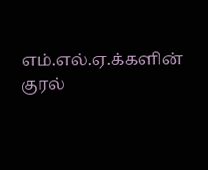எம்.எல்.ஏ.க்களின் குரல்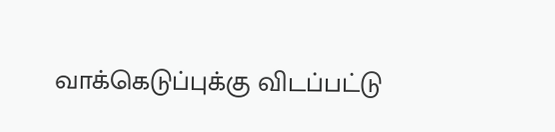வாக்கெடுப்புக்கு விடப்பட்டு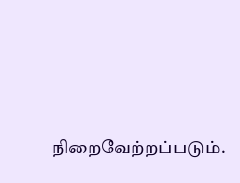நிறைவேற்றப்படும்.